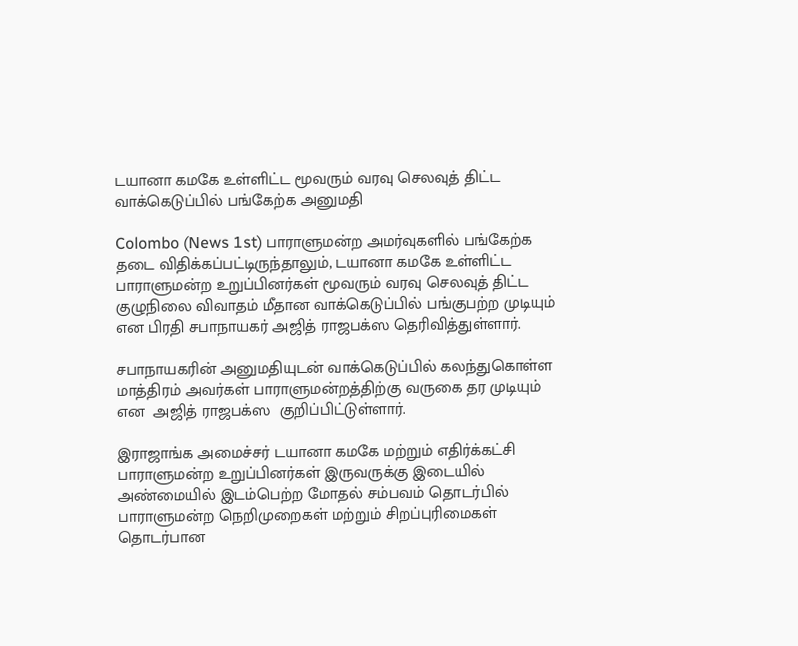டயானா கமகே உள்ளிட்ட மூவரும் வரவு செலவுத் திட்ட வாக்கெடுப்பில் பங்கேற்க அனுமதி

Colombo (News 1st) பாராளுமன்ற அமர்வுகளில் பங்கேற்க தடை விதிக்கப்பட்டிருந்தாலும், டயானா கமகே உள்ளிட்ட பாராளுமன்ற உறுப்பினர்கள் மூவரும் வரவு செலவுத் திட்ட குழுநிலை விவாதம் மீதான வாக்கெடுப்பில் பங்குபற்ற முடியும் என பிரதி சபாநாயகர் அஜித் ராஜபக்ஸ தெரிவித்துள்ளார்.

சபாநாயகரின் அனுமதியுடன் வாக்கெடுப்பில் கலந்துகொள்ள மாத்திரம் அவர்கள் பாராளுமன்றத்திற்கு வருகை தர முடியும் என  அஜித் ராஜபக்ஸ  குறிப்பிட்டுள்ளார்.

இராஜாங்க அமைச்சர் டயானா கமகே மற்றும் எதிர்க்கட்சி பாராளுமன்ற உறுப்பினர்கள் இருவருக்கு இடையில் அண்மையில் இடம்பெற்ற மோதல் சம்பவம் தொடர்பில் பாராளுமன்ற நெறிமுறைகள் மற்றும் சிறப்புரிமைகள் தொடர்பான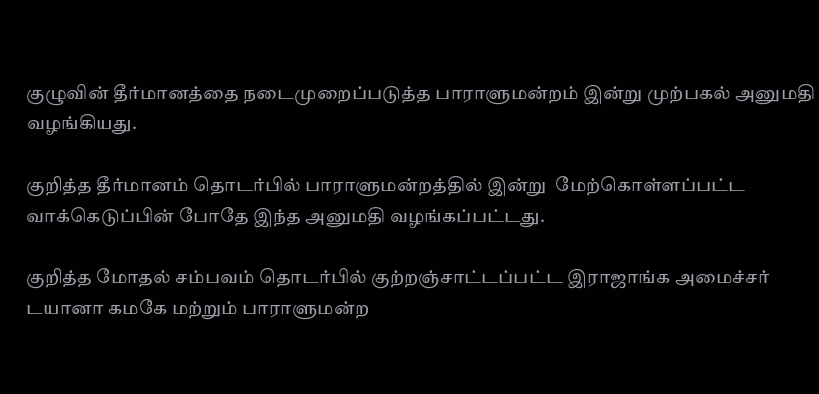குழுவின் தீர்மானத்தை நடைமுறைப்படுத்த பாராளுமன்றம் இன்று முற்பகல் அனுமதி வழங்கியது.

குறித்த தீர்மானம் தொடர்பில் பாராளுமன்றத்தில் இன்று  மேற்கொள்ளப்பட்ட வாக்கெடுப்பின் போதே இந்த அனுமதி வழங்கப்பட்டது.

குறித்த மோதல் சம்பவம் தொடர்பில் குற்றஞ்சாட்டப்பட்ட இராஜாங்க அமைச்சர் டயானா கமகே மற்றும் பாராளுமன்ற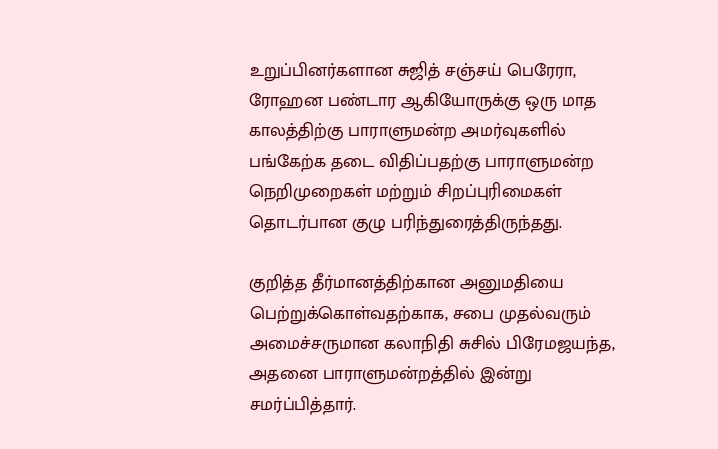உறுப்பினர்களான சுஜித் சஞ்சய் பெரேரா, ரோஹன பண்டார ஆகியோருக்கு ஒரு மாத காலத்திற்கு பாராளுமன்ற அமர்வுகளில் பங்கேற்க தடை விதிப்பதற்கு பாராளுமன்ற நெறிமுறைகள் மற்றும் சிறப்புரிமைகள் தொடர்பான குழு பரிந்துரைத்திருந்தது.

குறித்த தீர்மானத்திற்கான அனுமதியை பெற்றுக்கொள்வதற்காக, சபை முதல்வரும் அமைச்சருமான கலாநிதி சுசில் பிரேமஜயந்த, அதனை பாராளுமன்றத்தில் இன்று சமர்ப்பித்தார்.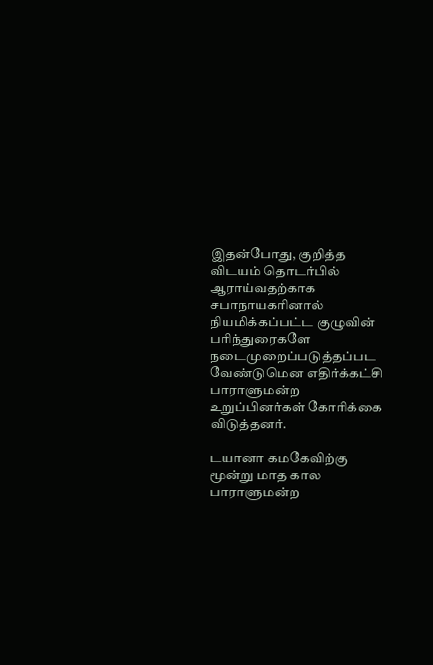இதன்போது, குறித்த விடயம் தொடர்பில் ஆராய்வதற்காக சபாநாயகரினால் நியமிக்கப்பட்ட குழுவின் பரிந்துரைகளே நடைமுறைப்படுத்தப்பட வேண்டுமென எதிர்க்கட்சி பாராளுமன்ற உறுப்பினர்கள் கோரிக்கை விடுத்தனர்.

டயானா கமகேவிற்கு மூன்று மாத கால பாராளுமன்ற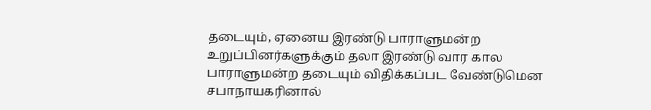தடையும், ஏனைய இரண்டு பாராளுமன்ற உறுப்பினர்களுக்கும் தலா இரண்டு வார கால பாராளுமன்ற தடையும் விதிக்கப்பட வேண்டுமென சபாநாயகரினால்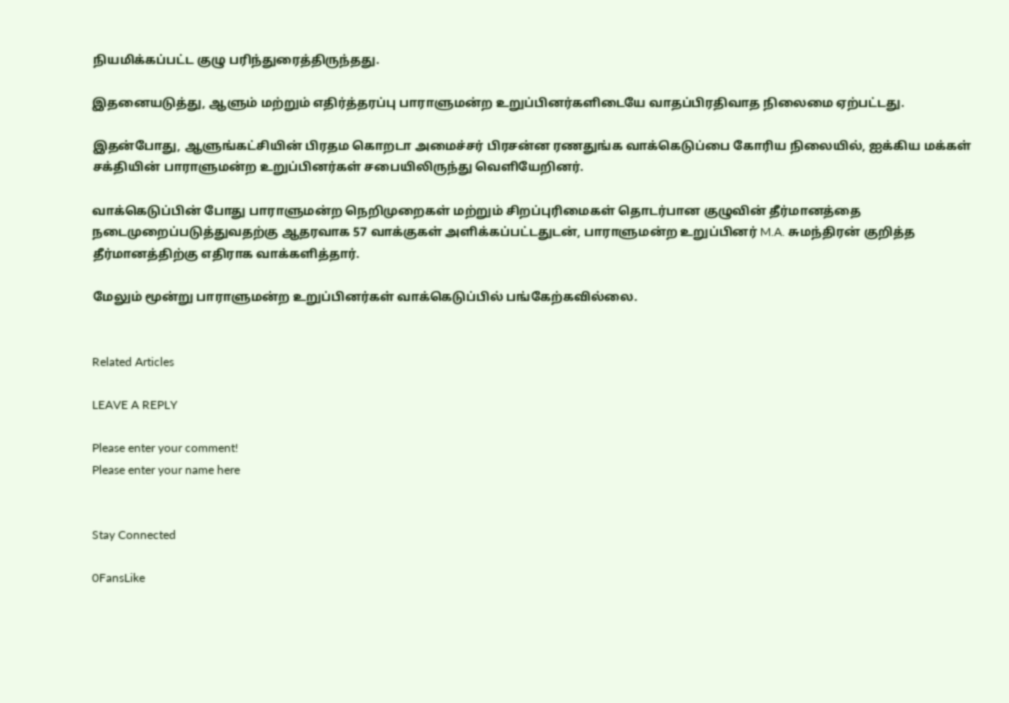நியமிக்கப்பட்ட குழு பரிந்துரைத்திருந்தது.

இதனையடுத்து, ஆளும் மற்றும் எதிர்த்தரப்பு பாராளுமன்ற உறுப்பினர்களிடையே வாதப்பிரதிவாத நிலைமை ஏற்பட்டது.

இதன்போது, ஆளுங்கட்சியின் பிரதம கொறடா அமைச்சர் பிரசன்ன ரணதுங்க வாக்கெடுப்பை கோரிய நிலையில், ஐக்கிய மக்கள் சக்தியின் பாராளுமன்ற உறுப்பினர்கள் சபையிலிருந்து வௌியேறினர்.

வாக்கெடுப்பின் போது பாராளுமன்ற நெறிமுறைகள் மற்றும் சிறப்புரிமைகள் தொடர்பான குழுவின் தீர்மானத்தை நடைமுறைப்படுத்துவதற்கு ஆதரவாக 57 வாக்குகள் அளிக்கப்பட்டதுடன், பாராளுமன்ற உறுப்பினர் M.A. சுமந்திரன் குறித்த தீர்மானத்திற்கு எதிராக வாக்களித்தார்.

மேலும் மூன்று பாராளுமன்ற உறுப்பினர்கள் வாக்கெடுப்பில் பங்கேற்கவில்லை.


Related Articles

LEAVE A REPLY

Please enter your comment!
Please enter your name here


Stay Connected

0FansLike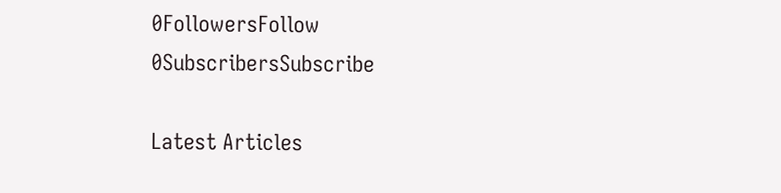0FollowersFollow
0SubscribersSubscribe

Latest Articles